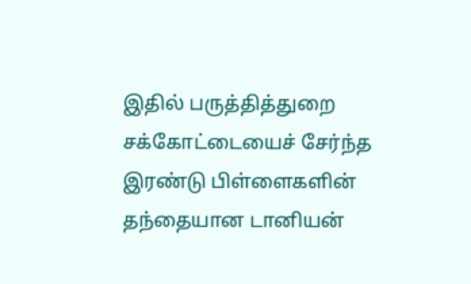இதில் பருத்தித்துறை சக்கோட்டையைச் சேர்ந்த இரண்டு பிள்ளைகளின் தந்தையான டானியன்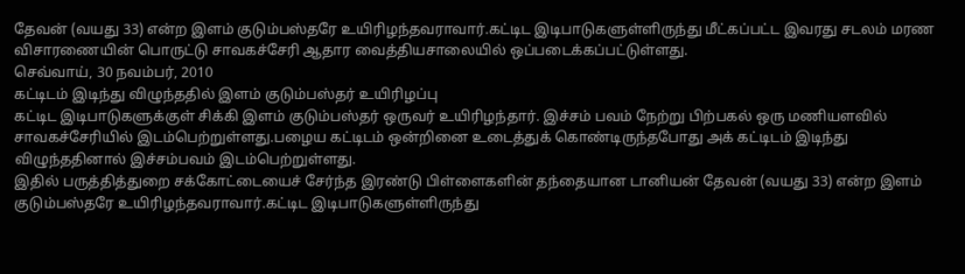தேவன் (வயது 33) என்ற இளம் குடும்பஸ்தரே உயிரிழந்தவராவார்.கட்டிட இடிபாடுகளுள்ளிருந்து மீட்கப்பட்ட இவரது சடலம் மரண விசாரணையின் பொருட்டு சாவகச்சேரி ஆதார வைத்தியசாலையில் ஒப்படைக்கப்பட்டுள்ளது.
செவ்வாய், 30 நவம்பர், 2010
கட்டிடம் இடிந்து விழுந்ததில் இளம் குடும்பஸ்தர் உயிரிழப்பு
கட்டிட இடிபாடுகளுக்குள் சிக்கி இளம் குடும்பஸ்தர் ஒருவர் உயிரிழந்தார். இச்சம் பவம் நேற்று பிற்பகல் ஒரு மணியளவில் சாவகச்சேரியில் இடம்பெற்றுள்ளது.பழைய கட்டிடம் ஒன்றினை உடைத்துக் கொண்டிருந்தபோது அக் கட்டிடம் இடிந்து விழுந்ததினால் இச்சம்பவம் இடம்பெற்றுள்ளது.
இதில் பருத்தித்துறை சக்கோட்டையைச் சேர்ந்த இரண்டு பிள்ளைகளின் தந்தையான டானியன் தேவன் (வயது 33) என்ற இளம் குடும்பஸ்தரே உயிரிழந்தவராவார்.கட்டிட இடிபாடுகளுள்ளிருந்து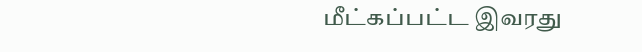மீட்கப்பட்ட இவரது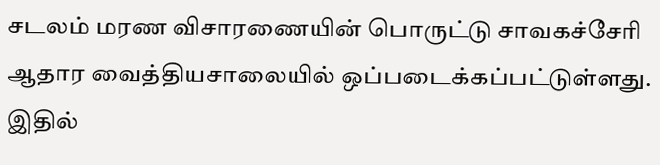சடலம் மரண விசாரணையின் பொருட்டு சாவகச்சேரி ஆதார வைத்தியசாலையில் ஒப்படைக்கப்பட்டுள்ளது.
இதில்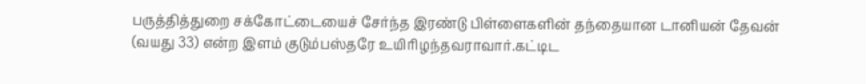பருத்தித்துறை சக்கோட்டையைச் சேர்ந்த இரண்டு பிள்ளைகளின் தந்தையான டானியன் தேவன் (வயது 33) என்ற இளம் குடும்பஸ்தரே உயிரிழந்தவராவார்.கட்டிட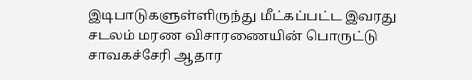இடிபாடுகளுள்ளிருந்து மீட்கப்பட்ட இவரது சடலம் மரண விசாரணையின் பொருட்டு சாவகச்சேரி ஆதார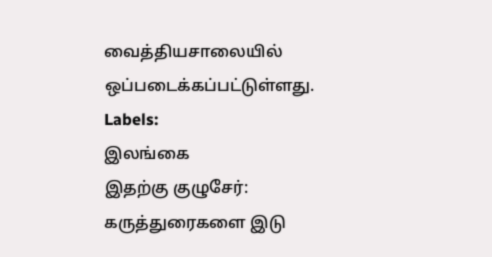வைத்தியசாலையில் ஒப்படைக்கப்பட்டுள்ளது.
Labels:
இலங்கை
இதற்கு குழுசேர்:
கருத்துரைகளை இடு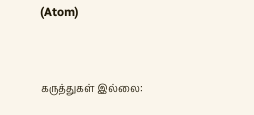(Atom)


கருத்துகள் இல்லை: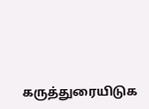கருத்துரையிடுக